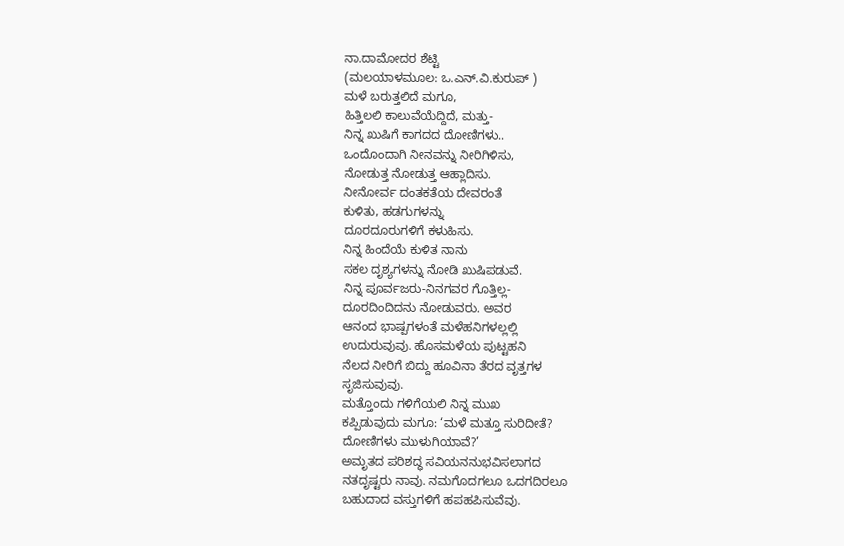ನಾ.ದಾಮೋದರ ಶೆಟ್ಟಿ
(ಮಲಯಾಳಮೂಲ: ಒ.ಎನ್.ವಿ.ಕುರುಪ್ )
ಮಳೆ ಬರುತ್ತಲಿದೆ ಮಗೂ,
ಹಿತ್ತಿಲಲಿ ಕಾಲುವೆಯೆದ್ದಿದೆ, ಮತ್ತು-
ನಿನ್ನ ಖುಷಿಗೆ ಕಾಗದದ ದೋಣಿಗಳು..
ಒಂದೊಂದಾಗಿ ನೀನವನ್ನು ನೀರಿಗಿಳಿಸು,
ನೋಡುತ್ತ ನೋಡುತ್ತ ಆಹ್ಲಾದಿಸು.
ನೀನೋರ್ವ ದಂತಕತೆಯ ದೇವರಂತೆ
ಕುಳಿತು, ಹಡಗುಗಳನ್ನು
ದೂರದೂರುಗಳಿಗೆ ಕಳುಹಿಸು.
ನಿನ್ನ ಹಿಂದೆಯೆ ಕುಳಿತ ನಾನು
ಸಕಲ ದೃಶ್ಯಗಳನ್ನು ನೋಡಿ ಖುಷಿಪಡುವೆ.
ನಿನ್ನ ಪೂರ್ವಜರು-ನಿನಗವರ ಗೊತ್ತಿಲ್ಲ-
ದೂರದಿಂದಿದನು ನೋಡುವರು. ಅವರ
ಆನಂದ ಭಾಷ್ಪಗಳಂತೆ ಮಳೆಹನಿಗಳಲ್ಲಲ್ಲಿ
ಉದುರುವುವು. ಹೊಸಮಳೆಯ ಪುಟ್ಟಹನಿ
ನೆಲದ ನೀರಿಗೆ ಬಿದ್ದು ಹೂವಿನಾ ತೆರದ ವೃತ್ತಗಳ
ಸೃಜಿಸುವುವು.
ಮತ್ತೊಂದು ಗಳಿಗೆಯಲಿ ನಿನ್ನ ಮುಖ
ಕಪ್ಪಿಡುವುದು ಮಗೂ: ‘ಮಳೆ ಮತ್ತೂ ಸುರಿದೀತೆ?
ದೋಣಿಗಳು ಮುಳುಗಿಯಾವೆ?’
ಅಮೃತದ ಪರಿಶದ್ಧ ಸವಿಯನನುಭವಿಸಲಾಗದ
ನತದೃಷ್ಟರು ನಾವು. ನಮಗೊದಗಲೂ ಒದಗದಿರಲೂ
ಬಹುದಾದ ವಸ್ತುಗಳಿಗೆ ಹಪಹಪಿಸುವೆವು.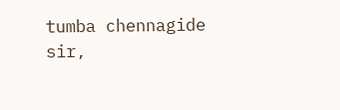tumba chennagide sir,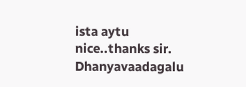ista aytu
nice..thanks sir.
Dhanyavaadagalu